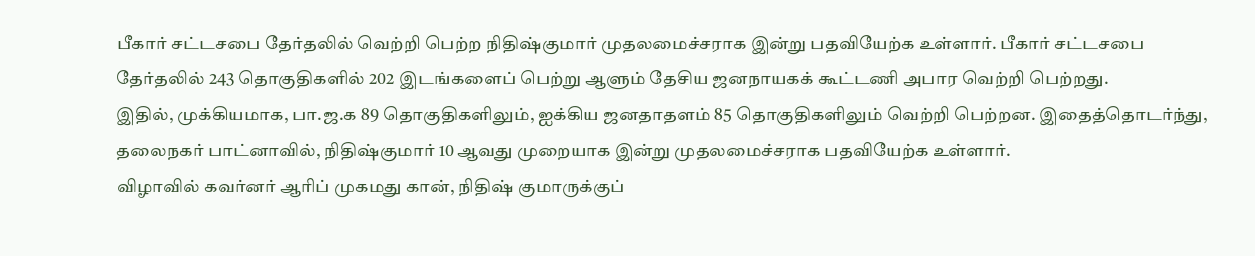பீகார் சட்டசபை தேர்தலில் வெற்றி பெற்ற நிதிஷ்குமார் முதலமைச்சராக இன்று பதவியேற்க உள்ளார். பீகார் சட்டசபை தேர்தலில் 243 தொகுதிகளில் 202 இடங்களைப் பெற்று ஆளும் தேசிய ஜனநாயகக் கூட்டணி அபார வெற்றி பெற்றது.
இதில், முக்கியமாக, பா.ஜ.க 89 தொகுதிகளிலும், ஐக்கிய ஜனதாதளம் 85 தொகுதிகளிலும் வெற்றி பெற்றன. இதைத்தொடர்ந்து, தலைநகர் பாட்னாவில், நிதிஷ்குமார் 10 ஆவது முறையாக இன்று முதலமைச்சராக பதவியேற்க உள்ளார்.
விழாவில் கவர்னர் ஆரிப் முகமது கான், நிதிஷ் குமாருக்குப்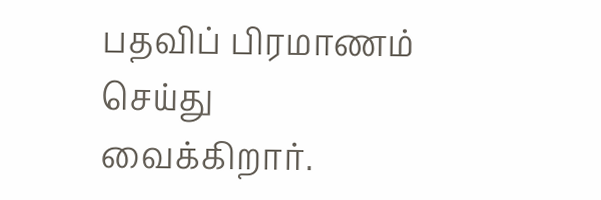பதவிப் பிரமாணம் செய்து வைக்கிறார்.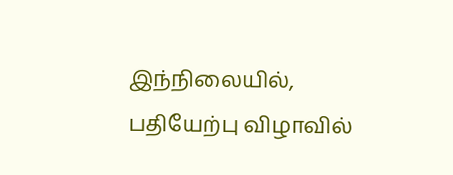இந்நிலையில், பதியேற்பு விழாவில்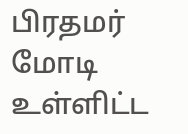பிரதமர் மோடி உள்ளிட்ட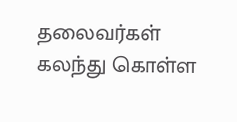தலைவர்கள் கலந்து கொள்ள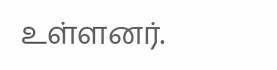உள்ளனர்.